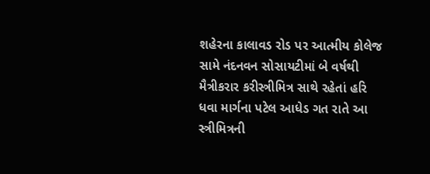શહેરના કાલાવડ રોડ પર આત્મીય કોલેજ સામે નંદનવન સોસાયટીમાં બે વર્ષથી મૈત્રીકરાર કરીસ્ત્રીમિત્ર સાથે રહેતાં હરિ ધવા માર્ગના પટેલ આધેડ ગત રાતે આ સ્ત્રીમિત્રની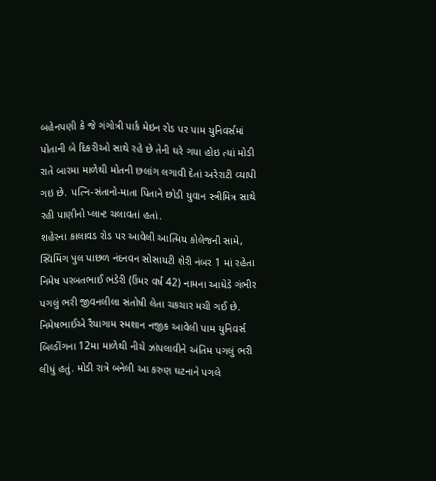બહેનપણી કે જે ગંગોત્રી પાર્ક મેઇન રોડ પર પામ યુનિવર્સમાં પોતાની બે દિકરીઓ સાથે રહે છે તેની ઘરે ગયા હોઇ ત્યાં મોડી રાતે બારમા માળેથી મોતની છલાંગ લગાવી દેતાં અરેરાટી વ્યાપી ગઇ છે. પત્નિ-સંતાનો-માતા પિતાને છોડી યુવાન સ્ત્રીમિત્ર સાથે રહી પાણીનો પ્લાન્ટ ચલાવતાં હતાં.
શહેરના કાલાવડ રોડ પર આવેલી આત્મિય કોલેજની સામે, સ્વિમિંગ પુલ પાછળ નંદનવન સોસાયટી શેરી નંબર 1 માં રહેતા નિમેષ પરબતભાઈ ભંડેરી (ઉંમર વર્ષ 42) નામના આધેડે ગંભીર પગલું ભરી જીવનલીલા સંતોષી લેતા ચકચાર મચી ગઈ છે. નિમેષભાઈએ રૈયાગામ સ્મશાન નજીક આવેલી પામ યુનિવર્સ બિલ્ડીંગના 12મા માળેથી નીચે ઝાંપલાવીને અંતિમ પગલું ભરી લીધું હતું. મોડી રાત્રે બનેલી આ કરુણ ઘટનાને પગલે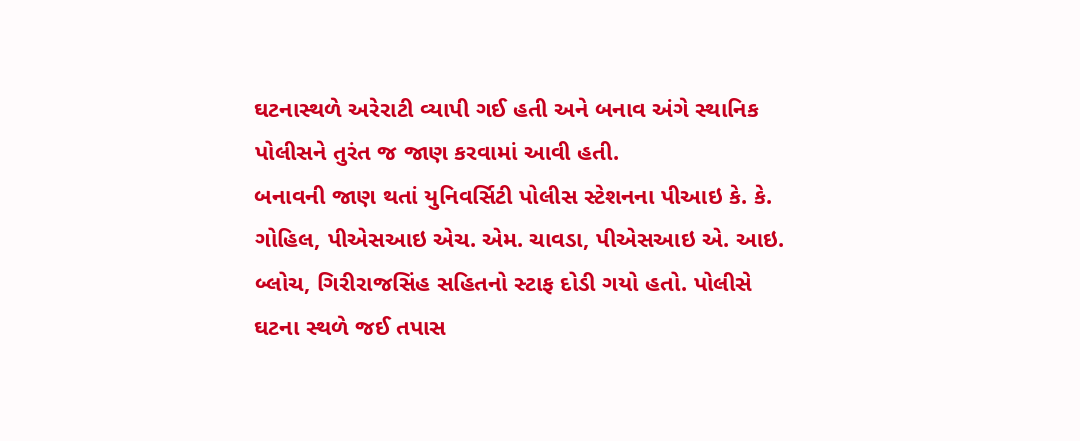ઘટનાસ્થળે અરેરાટી વ્યાપી ગઈ હતી અને બનાવ અંગે સ્થાનિક પોલીસને તુરંત જ જાણ કરવામાં આવી હતી.
બનાવની જાણ થતાં યુનિવર્સિટી પોલીસ સ્ટેશનના પીઆઇ કે. કે. ગોહિલ, પીએસઆઇ એચ. એમ. ચાવડા, પીએસઆઇ એ. આઇ. બ્લોચ, ગિરીરાજસિંહ સહિતનો સ્ટાફ દોડી ગયો હતો. પોલીસે ઘટના સ્થળે જઈ તપાસ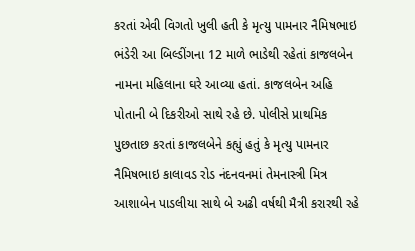કરતાં એવી વિગતો ખુલી હતી કે મૃત્યુ પામનાર નૈમિષભાઇ ભંડેરી આ બિલ્ડીંગના 12 માળે ભાડેથી રહેતાં કાજલબેન નામના મહિલાના ઘરે આવ્યા હતાં. કાજલબેન અહિ પોતાની બે દિકરીઓ સાથે રહે છે. પોલીસે પ્રાથમિક પુછતાછ કરતાં કાજલબેને કહ્યું હતું કે મૃત્યુ પામનાર નૈમિષભાઇ કાલાવડ રોડ નંદનવનમાં તેમનાસ્ત્રી મિત્ર આશાબેન પાડલીયા સાથે બે અઢી વર્ષથી મૈત્રી કરારથી રહે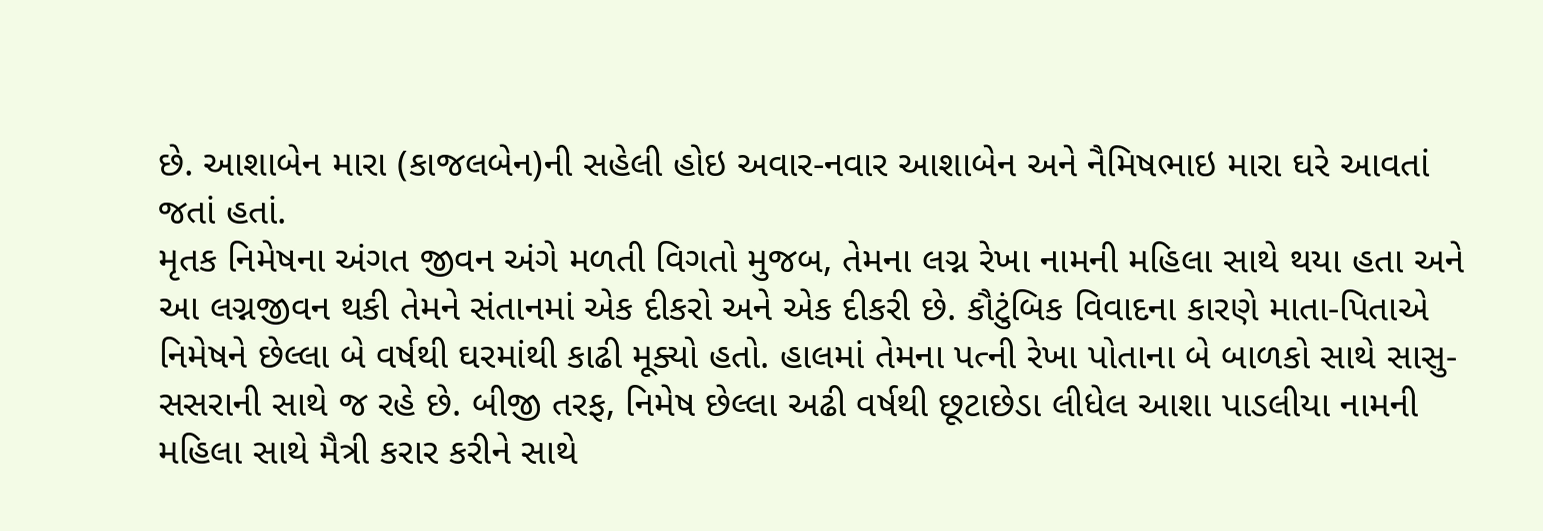છે. આશાબેન મારા (કાજલબેન)ની સહેલી હોઇ અવાર-નવાર આશાબેન અને નૈમિષભાઇ મારા ઘરે આવતાં જતાં હતાં.
મૃતક નિમેષના અંગત જીવન અંગે મળતી વિગતો મુજબ, તેમના લગ્ન રેખા નામની મહિલા સાથે થયા હતા અને આ લગ્નજીવન થકી તેમને સંતાનમાં એક દીકરો અને એક દીકરી છે. કૌટુંબિક વિવાદના કારણે માતા-પિતાએ નિમેષને છેલ્લા બે વર્ષથી ઘરમાંથી કાઢી મૂક્યો હતો. હાલમાં તેમના પત્ની રેખા પોતાના બે બાળકો સાથે સાસુ-સસરાની સાથે જ રહે છે. બીજી તરફ, નિમેષ છેલ્લા અઢી વર્ષથી છૂટાછેડા લીધેલ આશા પાડલીયા નામની મહિલા સાથે મૈત્રી કરાર કરીને સાથે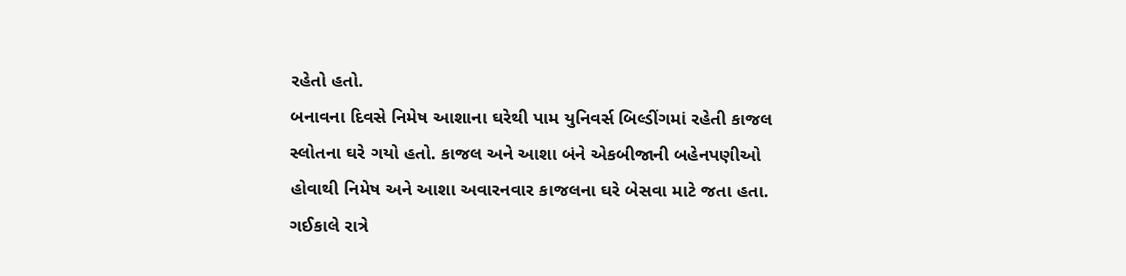રહેતો હતો.
બનાવના દિવસે નિમેષ આશાના ઘરેથી પામ યુનિવર્સ બિલ્ડીંગમાં રહેતી કાજલ સ્લોતના ઘરે ગયો હતો. કાજલ અને આશા બંને એકબીજાની બહેનપણીઓ હોવાથી નિમેષ અને આશા અવારનવાર કાજલના ઘરે બેસવા માટે જતા હતા. ગઈકાલે રાત્રે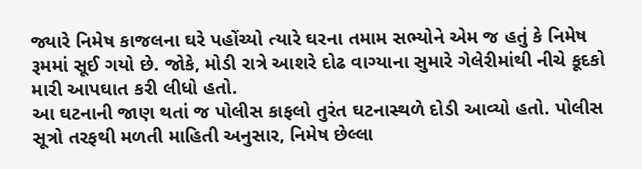જ્યારે નિમેષ કાજલના ઘરે પહોંચ્યો ત્યારે ઘરના તમામ સભ્યોને એમ જ હતું કે નિમેષ રૂમમાં સૂઈ ગયો છે. જોકે, મોડી રાત્રે આશરે દોઢ વાગ્યાના સુમારે ગેલેરીમાંથી નીચે કૂદકો મારી આપઘાત કરી લીધો હતો.
આ ઘટનાની જાણ થતાં જ પોલીસ કાફલો તુરંત ઘટનાસ્થળે દોડી આવ્યો હતો. પોલીસ સૂત્રો તરફથી મળતી માહિતી અનુસાર, નિમેષ છેલ્લા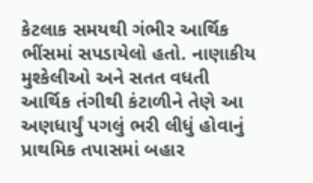કેટલાક સમયથી ગંભીર આર્થિક ભીંસમાં સપડાયેલો હતો. નાણાકીય મુશ્કેલીઓ અને સતત વધતી આર્થિક તંગીથી કંટાળીને તેણે આ અણધાર્યું પગલું ભરી લીધું હોવાનું પ્રાથમિક તપાસમાં બહાર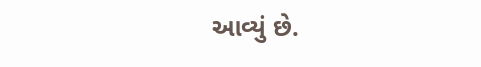આવ્યું છે.